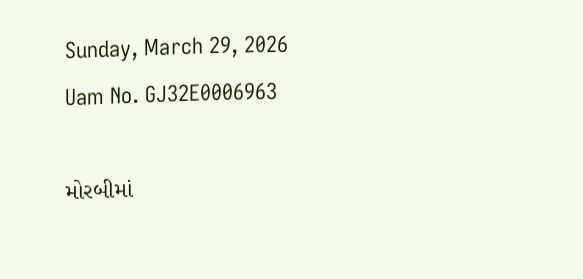Sunday, March 29, 2026
Uam No. GJ32E0006963

મોરબીમાં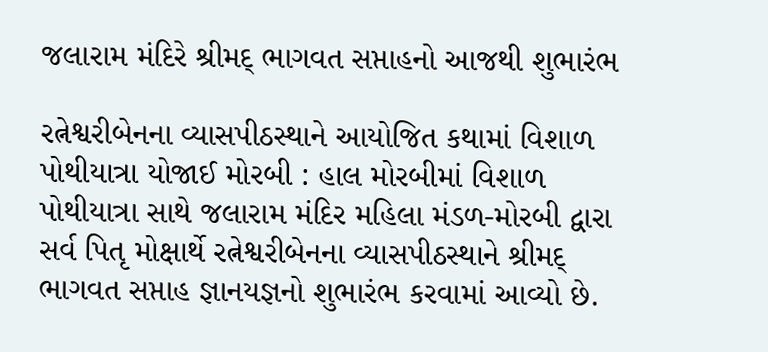જલારામ મંદિરે શ્રીમદ્ ભાગવત સપ્તાહનો આજથી શુભારંભ

રત્નેશ્વરીબેનના વ્યાસપીઠસ્થાને આયોજિત કથામાં વિશાળ પોથીયાત્રા યોજાઈ મોરબી : હાલ મોરબીમાં વિશાળ પોથીયાત્રા સાથે જલારામ મંદિર મહિલા મંડળ-મોરબી દ્વારા સર્વ પિતૃ મોક્ષાર્થે રત્નેશ્વરીબેનના વ્યાસપીઠસ્થાને શ્રીમદ્ ભાગવત સપ્તાહ જ્ઞાનયજ્ઞનો શુભારંભ કરવામાં આવ્યો છે.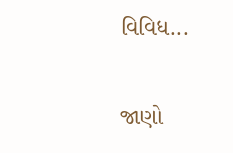વિવિધ...

જાણો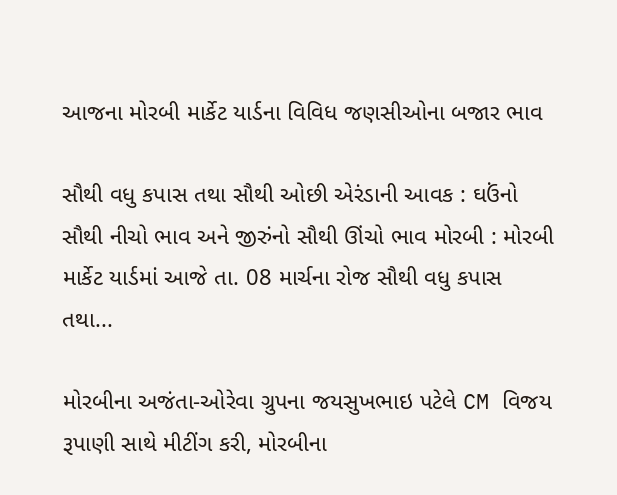આજના મોરબી માર્કેટ યાર્ડના વિવિધ જણસીઓના બજાર ભાવ

સૌથી વધુ કપાસ તથા સૌથી ઓછી એરંડાની આવક : ઘઉંનો સૌથી નીચો ભાવ અને જીરુંનો સૌથી ઊંચો ભાવ મોરબી : મોરબી માર્કેટ યાર્ડમાં આજે તા. 08 માર્ચના રોજ સૌથી વધુ કપાસ તથા...

મોરબીના અજંતા-ઓરેવા ગ્રુપના જયસુખભાઇ પટેલે CM વિજય રૂપાણી સાથે મીટીંગ કરી, મોરબીના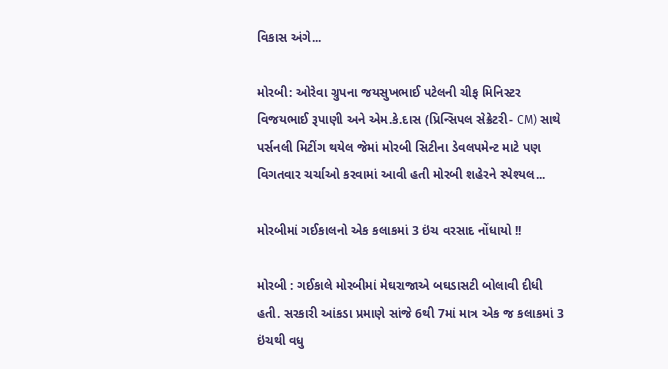વિકાસ અંગે...

મોરબી: ઓરેવા ગ્રુપના જયસુખભાઈ પટેલની ચીફ મિનિસ્ટર વિજયભાઈ રૂપાણી અને એમ.કે.દાસ (પ્રિન્સિપલ સેક્રેટરી- CM) સાથે પર્સનલી મિટીંગ થયેલ જેમાં મોરબી સિટીના ડેવલપમેન્ટ માટે પણ વિગતવાર ચર્ચાઓ કરવામાં આવી હતી મોરબી શહેરને સ્પેશ્યલ...

મોરબીમાં ગઈકાલનો એક કલાકમાં 3 ઇંચ વરસાદ નોંધાયો !!

મોરબી : ગઈકાલે મોરબીમાં મેઘરાજાએ બઘડાસટી બોલાવી દીધી હતી. સરકારી આંકડા પ્રમાણે સાંજે 6થી 7માં માત્ર એક જ કલાકમાં 3 ઇંચથી વધુ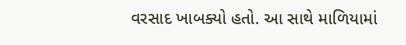વરસાદ ખાબક્યો હતો. આ સાથે માળિયામાં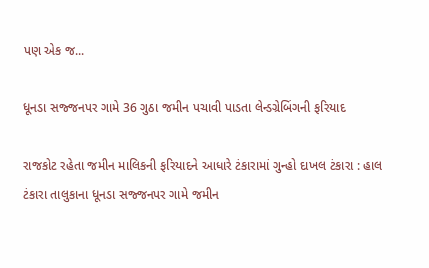પણ એક જ...

ધૂનડા સજ્જનપર ગામે 36 ગુઠા જમીન પચાવી પાડતા લેન્ડગ્રેબિંગની ફરિયાદ

રાજકોટ રહેતા જમીન માલિકની ફરિયાદને આધારે ટંકારામાં ગુન્હો દાખલ ટંકારા : હાલ ટંકારા તાલુકાના ધૂનડા સજ્જનપર ગામે જમીન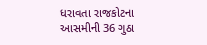ધરાવતા રાજકોટના આસમીની 36 ગુઠા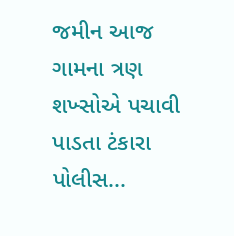જમીન આજ ગામના ત્રણ શખ્સોએ પચાવી પાડતા ટંકારા પોલીસ...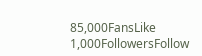85,000FansLike
1,000FollowersFollow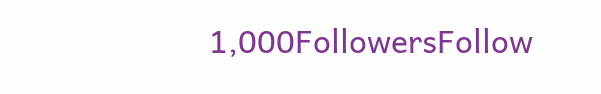1,000FollowersFollow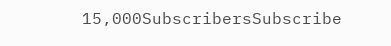15,000SubscribersSubscribe